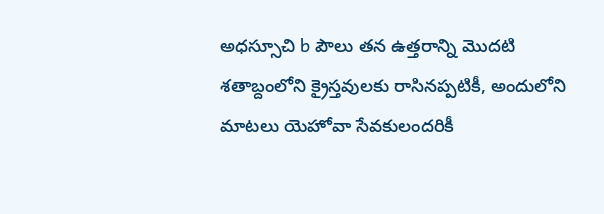అధస్సూచి b పౌలు తన ఉత్తరాన్ని మొదటి శతాబ్దంలోని క్రైస్తవులకు రాసినప్పటికీ, అందులోని మాటలు యెహోవా సేవకులందరికీ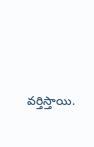వర్తిస్తాయి.